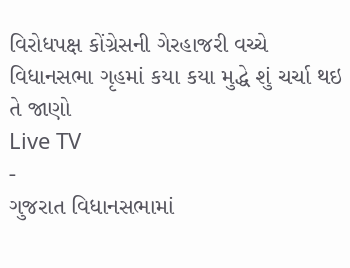વિરોધપક્ષ કોંગ્રેસની ગેરહાજરી વચ્ચે વિધાનસભા ગૃહમાં કયા કયા મુદ્ધે શું ચર્ચા થઇ તે જાણો
Live TV
-
ગુજરાત વિધાનસભામાં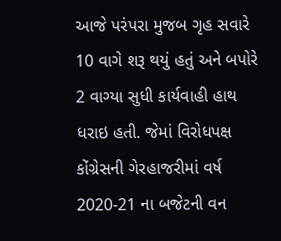આજે પરંપરા મુજબ ગૃહ સવારે 10 વાગે શરૂ થયું હતું અને બપોરે 2 વાગ્યા સુધી કાર્યવાહી હાથ ધરાઇ હતી. જેમાં વિરોધપક્ષ કોંગ્રેસની ગેરહાજરીમાં વર્ષ 2020-21 ના બજેટની વન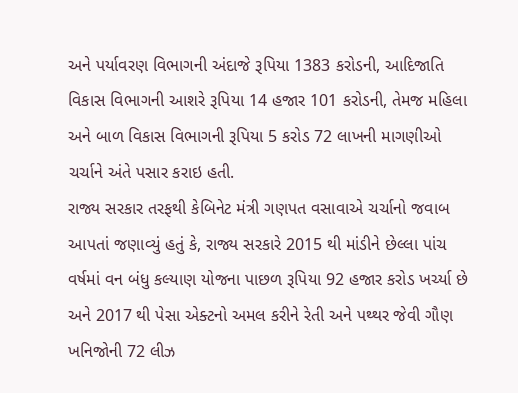અને પર્યાવરણ વિભાગની અંદાજે રૂપિયા 1383 કરોડની, આદિજાતિ વિકાસ વિભાગની આશરે રૂપિયા 14 હજાર 101 કરોડની, તેમજ મહિલા અને બાળ વિકાસ વિભાગની રૂપિયા 5 કરોડ 72 લાખની માગણીઓ ચર્ચાને અંતે પસાર કરાઇ હતી.
રાજ્ય સરકાર તરફથી કેબિનેટ મંત્રી ગણપત વસાવાએ ચર્ચાનો જવાબ આપતાં જણાવ્યું હતું કે, રાજ્ય સરકારે 2015 થી માંડીને છેલ્લા પાંચ વર્ષમાં વન બંધુ કલ્યાણ યોજના પાછળ રૂપિયા 92 હજાર કરોડ ખર્ચ્યા છે અને 2017 થી પેસા એક્ટનો અમલ કરીને રેતી અને પથ્થર જેવી ગૌણ ખનિજોની 72 લીઝ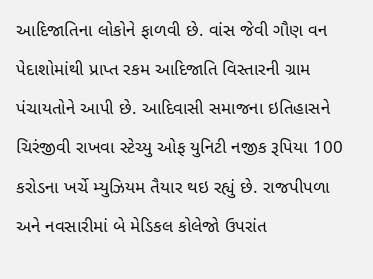આદિજાતિના લોકોને ફાળવી છે. વાંસ જેવી ગૌણ વન પેદાશોમાંથી પ્રાપ્ત રકમ આદિજાતિ વિસ્તારની ગ્રામ પંચાયતોને આપી છે. આદિવાસી સમાજના ઇતિહાસને ચિરંજીવી રાખવા સ્ટેચ્યુ ઓફ યુનિટી નજીક રૂપિયા 100 કરોડના ખર્ચે મ્યુઝિયમ તૈયાર થઇ રહ્યું છે. રાજપીપળા અને નવસારીમાં બે મેડિકલ કોલેજો ઉપરાંત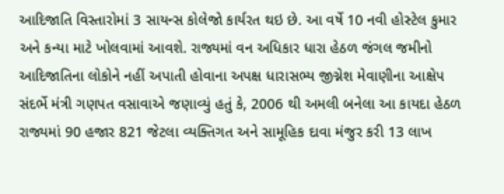આદિજાતિ વિસ્તારોમાં 3 સાયન્સ કોલેજો કાર્યરત થઇ છે. આ વર્ષે 10 નવી હોસ્ટેલ કુમાર અને કન્યા માટે ખોલવામાં આવશે. રાજ્યમાં વન અધિકાર ધારા હેઠળ જંગલ જમીનો આદિજાતિના લોકોને નહીં અપાતી હોવાના અપક્ષ ધારાસભ્ય જીગ્નેશ મેવાણીના આક્ષેપ સંદર્ભે મંત્રી ગણપત વસાવાએ જણાવ્યું હતું કે, 2006 થી અમલી બનેલા આ કાયદા હેઠળ રાજ્યમાં 90 હજાર 821 જેટલા વ્યક્તિગત અને સામૂહિક દાવા મંજુર કરી 13 લાખ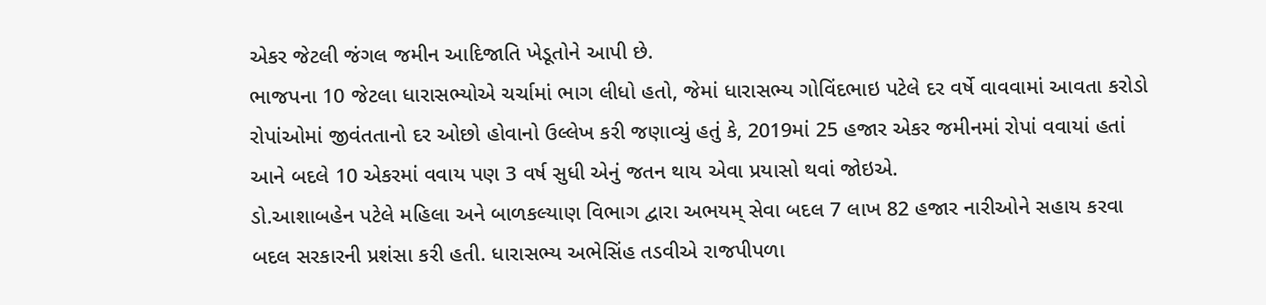એકર જેટલી જંગલ જમીન આદિજાતિ ખેડૂતોને આપી છે.
ભાજપના 10 જેટલા ધારાસભ્યોએ ચર્ચામાં ભાગ લીધો હતો, જેમાં ધારાસભ્ય ગોવિંદભાઇ પટેલે દર વર્ષે વાવવામાં આવતા કરોડો રોપાંઓમાં જીવંતતાનો દર ઓછો હોવાનો ઉલ્લેખ કરી જણાવ્યું હતું કે, 2019માં 25 હજાર એકર જમીનમાં રોપાં વવાયાં હતાં આને બદલે 10 એકરમાં વવાય પણ 3 વર્ષ સુધી એનું જતન થાય એવા પ્રયાસો થવાં જોઇએ.
ડો.આશાબહેન પટેલે મહિલા અને બાળકલ્યાણ વિભાગ દ્વારા અભયમ્ સેવા બદલ 7 લાખ 82 હજાર નારીઓને સહાય કરવા બદલ સરકારની પ્રશંસા કરી હતી. ધારાસભ્ય અભેસિંહ તડવીએ રાજપીપળા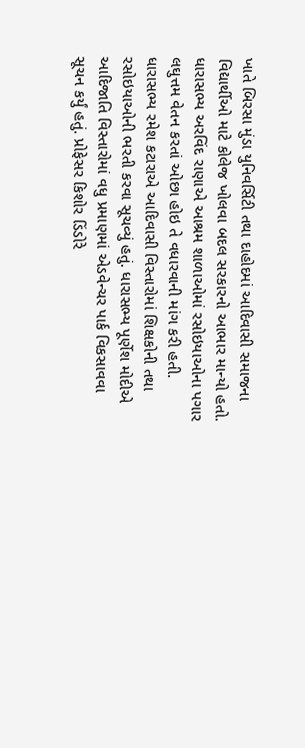ખાતે બિરસા મુંડા યુનિવર્સિટી તથા દાહોદમાં આદિવાસી સમાજના વિદ્યાર્થીઓ માટે કોલેજ ખોલવા બદલ સરકારનો આભાર માન્યો હતો. ધારાસભ્ય અરવિંદ રાણાએ આશ્રમ શાળાઓમાં રસોઇયાઓના પગાર લઘુત્તમ વેતન કરતાં ઓછા હોઇ તે વધારવાની માંગ કરી હતી. ધારાસભ્ય રમેશ કટારાએ આદિવાસી વિસ્તારોમાં શિક્ષકોની તથા રસોઇયાઓની ભરતી કરવા સૂચવ્યું હતું. ધારાસભ્ય પૂર્ણેશ મોદીએ આદિજાતિ વિસ્તારોમાં વધુ પ્રમાણમાં એડવેન્ચર પાર્ક વિકસાવવા સૂચન કર્યું હતું. પ્રોફેસર કિશોર ડિંડોરે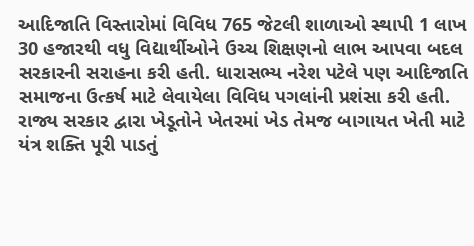આદિજાતિ વિસ્તારોમાં વિવિધ 765 જેટલી શાળાઓ સ્થાપી 1 લાખ 30 હજારથી વધુ વિદ્યાર્થીઓને ઉચ્ચ શિક્ષણનો લાભ આપવા બદલ સરકારની સરાહના કરી હતી. ધારાસભ્ય નરેશ પટેલે પણ આદિજાતિ સમાજના ઉત્કર્ષ માટે લેવાયેલા વિવિધ પગલાંની પ્રશંસા કરી હતી.
રાજ્ય સરકાર દ્વારા ખેડૂતોને ખેતરમાં ખેડ તેમજ બાગાયત ખેતી માટે યંત્ર શક્તિ પૂરી પાડતું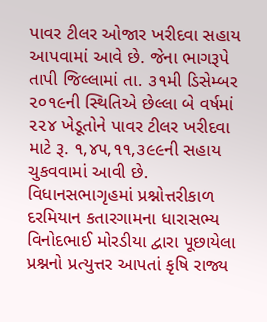પાવર ટીલર ઓજાર ખરીદવા સહાય આપવામાં આવે છે. જેના ભાગરૂપે તાપી જિલ્લામાં તા. ૩૧મી ડિસેમ્બર ૨૦૧૯ની સ્થિતિએ છેલ્લા બે વર્ષમાં ૨૨૪ ખેડૂતોને પાવર ટીલર ખરીદવા માટે રૂ. ૧,૪૫,૧૧,૩૯૯ની સહાય ચુકવવામાં આવી છે. વિધાનસભાગૃહમાં પ્રશ્નોત્તરીકાળ દરમિયાન કતારગામના ધારાસભ્ય વિનોદભાઈ મોરડીયા દ્વારા પૂછાયેલા પ્રશ્નનો પ્રત્યુત્તર આપતાં કૃષિ રાજ્ય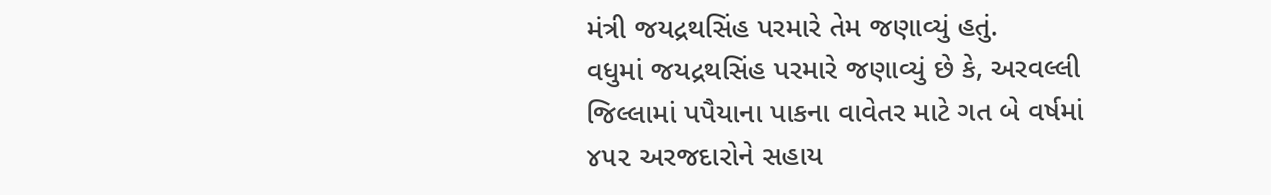મંત્રી જયદ્રથસિંહ પરમારે તેમ જણાવ્યું હતું.
વધુમાં જયદ્રથસિંહ પરમારે જણાવ્યું છે કે, અરવલ્લી જિલ્લામાં પપૈયાના પાકના વાવેતર માટે ગત બે વર્ષમાં ૪૫૨ અરજદારોને સહાય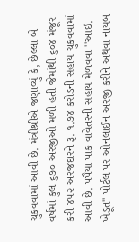ચુકવવામાં આવી છે. મંત્રીશ્રીએ જણાવ્યું કે, છેલ્લા બે વર્ષમાં કુલ ૬૭૦ અરજીઓ મળી હતી જેમાંથી ૬૦૪ મંજૂર કરી ૪૫૨ અરજદારને રૂ. ૧.૭૪ કરોડની સહાય ચુકવવામાં આવી છે. પપૈયા પાક વાવેતરની સહાય મેળવવા ''આઇ. ખેડૂત'' પોર્ટલ પર ઓનલાઈન અરજી કરીને અથવા નાયબ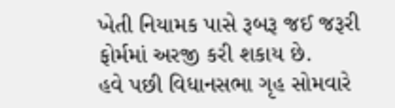ખેતી નિયામક પાસે રૂબરૂ જઈ જરૂરી ફોર્મમાં અરજી કરી શકાય છે.
હવે પછી વિધાનસભા ગૃહ સોમવારે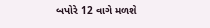બપોરે 12 વાગે મળશે